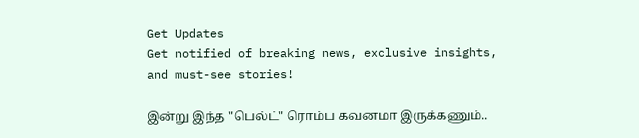Get Updates
Get notified of breaking news, exclusive insights, and must-see stories!

இன்று இந்த "பெல்ட்" ரொம்ப கவனமா இருக்கணும்..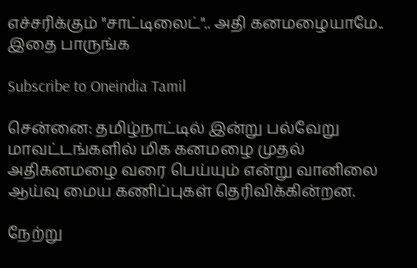எச்சரிக்கும் "சாட்டிலைட்".. அதி கனமழையாமே.. இதை பாருங்க

Subscribe to Oneindia Tamil

சென்னை: தமிழ்நாட்டில் இன்று பல்வேறு மாவட்டங்களில் மிக கனமழை முதல் அதிகனமழை வரை பெய்யும் என்று வானிலை ஆய்வு மைய கணிப்புகள் தெரிவிக்கின்றன.

நேற்று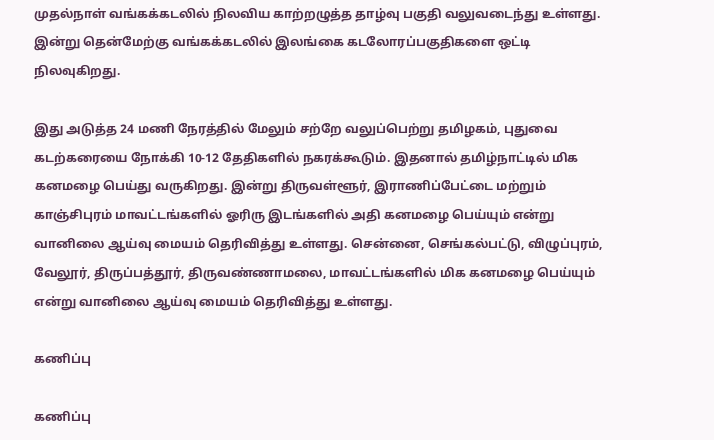முதல்நாள் வங்கக்கடலில் நிலவிய காற்றழுத்த தாழ்வு பகுதி வலுவடைந்து உள்ளது. இன்று தென்மேற்கு வங்கக்கடலில் இலங்கை கடலோரப்பகுதிகளை ஒட்டி நிலவுகிறது.

இது அடுத்த 24 மணி நேரத்தில் மேலும் சற்றே வலுப்பெற்று தமிழகம், புதுவை கடற்கரையை நோக்கி 10-12 தேதிகளில் நகரக்கூடும். இதனால் தமிழ்நாட்டில் மிக கனமழை பெய்து வருகிறது. இன்று திருவள்ளூர், இராணிப்பேட்டை மற்றும் காஞ்சிபுரம் மாவட்டங்களில் ஓரிரு இடங்களில் அதி கனமழை பெய்யும் என்று வானிலை ஆய்வு மையம் தெரிவித்து உள்ளது. சென்னை, செங்கல்பட்டு, விழுப்புரம், வேலூர், திருப்பத்தூர், திருவண்ணாமலை, மாவட்டங்களில் மிக கனமழை பெய்யும் என்று வானிலை ஆய்வு மையம் தெரிவித்து உள்ளது.

கணிப்பு

கணிப்பு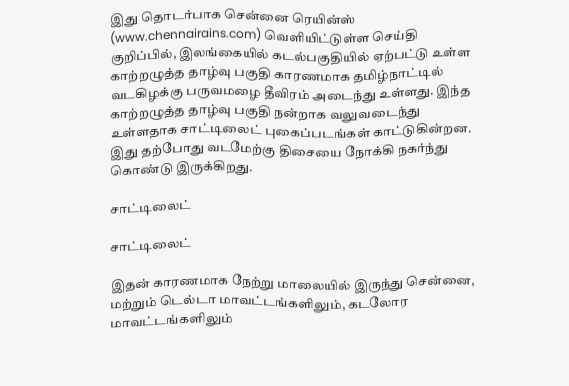இது தொடர்பாக சென்னை ரெயின்ஸ் (www.chennairains.com) வெளியிட்டுள்ள செய்தி குறிப்பில், இலங்கையில் கடல்பகுதியில் ஏற்பட்டு உள்ள காற்றழுத்த தாழ்வு பகுதி காரணமாக தமிழ்நாட்டில் வடகிழக்கு பருவமழை தீவிரம் அடைந்து உள்ளது. இந்த காற்றழுத்த தாழ்வு பகுதி நன்றாக வலுவடைந்து உள்ளதாக சாட்டிலைட் புகைப்படங்கள் காட்டுகின்றன. இது தற்போது வடமேற்கு திசையை நோக்கி நகர்ந்து கொண்டு இருக்கிறது.

சாட்டிலைட்

சாட்டிலைட்

இதன் காரணமாக நேற்று மாலையில் இருந்து சென்னை, மற்றும் டெல்டா மாவட்டங்களிலும், கடலோர மாவட்டங்களிலும்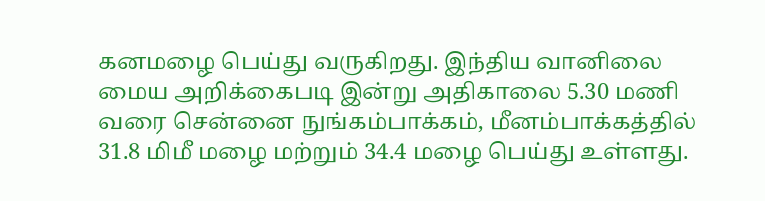கனமழை பெய்து வருகிறது. இந்திய வானிலை மைய அறிக்கைபடி இன்று அதிகாலை 5.30 மணி வரை சென்னை நுங்கம்பாக்கம், மீனம்பாக்கத்தில் 31.8 மிமீ மழை மற்றும் 34.4 மழை பெய்து உள்ளது.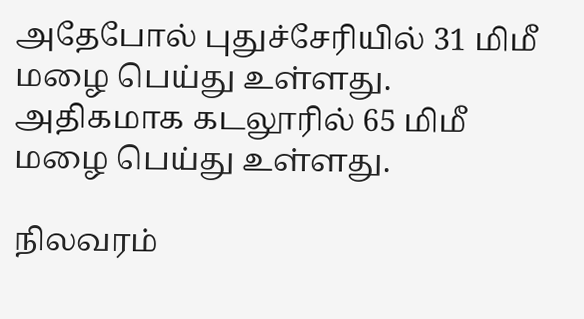அதேபோல் புதுச்சேரியில் 31 மிமீ மழை பெய்து உள்ளது. அதிகமாக கடலூரில் 65 மிமீ மழை பெய்து உள்ளது.

நிலவரம்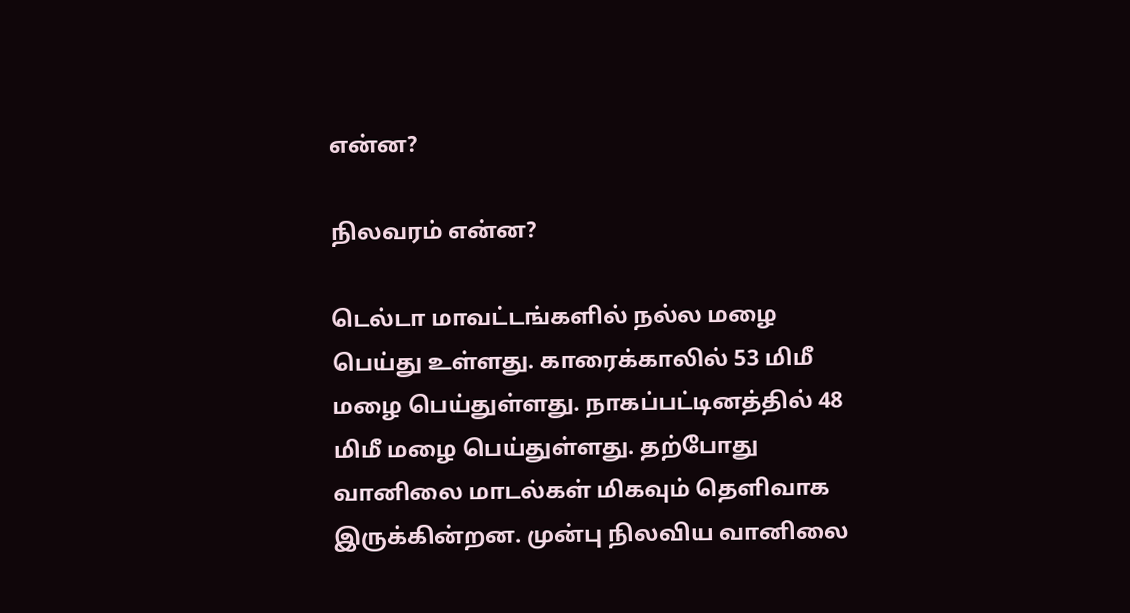என்ன?

நிலவரம் என்ன?

டெல்டா மாவட்டங்களில் நல்ல மழை பெய்து உள்ளது. காரைக்காலில் 53 மிமீ மழை பெய்துள்ளது. நாகப்பட்டினத்தில் 48 மிமீ மழை பெய்துள்ளது. தற்போது வானிலை மாடல்கள் மிகவும் தெளிவாக இருக்கின்றன. முன்பு நிலவிய வானிலை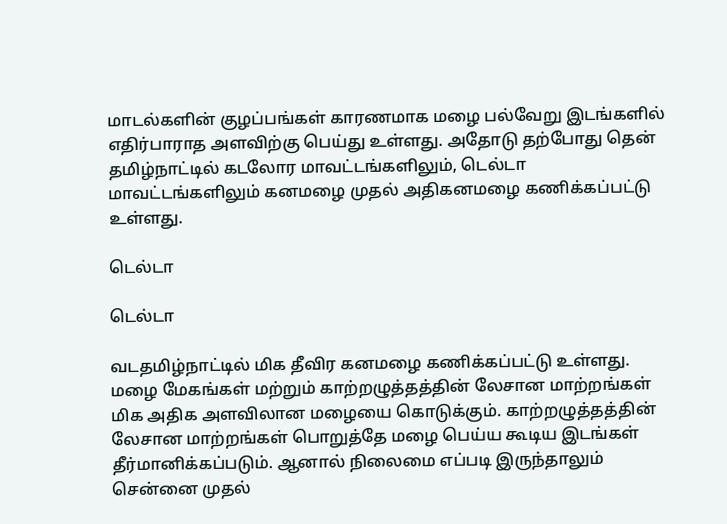மாடல்களின் குழப்பங்கள் காரணமாக மழை பல்வேறு இடங்களில் எதிர்பாராத அளவிற்கு பெய்து உள்ளது. அதோடு தற்போது தென் தமிழ்நாட்டில் கடலோர மாவட்டங்களிலும், டெல்டா மாவட்டங்களிலும் கனமழை முதல் அதிகனமழை கணிக்கப்பட்டு உள்ளது.

டெல்டா

டெல்டா

வடதமிழ்நாட்டில் மிக தீவிர கனமழை கணிக்கப்பட்டு உள்ளது. மழை மேகங்கள் மற்றும் காற்றழுத்தத்தின் லேசான மாற்றங்கள் மிக அதிக அளவிலான மழையை கொடுக்கும். காற்றழுத்தத்தின் லேசான மாற்றங்கள் பொறுத்தே மழை பெய்ய கூடிய இடங்கள் தீர்மானிக்கப்படும். ஆனால் நிலைமை எப்படி இருந்தாலும் சென்னை முதல்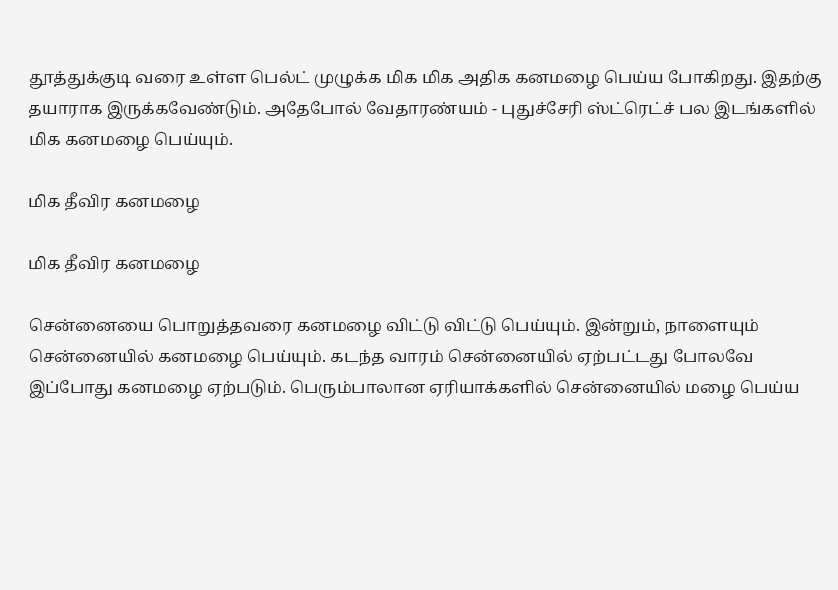தூத்துக்குடி வரை உள்ள பெல்ட் முழுக்க மிக மிக அதிக கனமழை பெய்ய போகிறது. இதற்கு தயாராக இருக்கவேண்டும். அதேபோல் வேதாரண்யம் - புதுச்சேரி ஸ்ட்ரெட்ச் பல இடங்களில் மிக கனமழை பெய்யும்.

மிக தீவிர கனமழை

மிக தீவிர கனமழை

சென்னையை பொறுத்தவரை கனமழை விட்டு விட்டு பெய்யும். இன்றும், நாளையும் சென்னையில் கனமழை பெய்யும். கடந்த வாரம் சென்னையில் ஏற்பட்டது போலவே இப்போது கனமழை ஏற்படும். பெரும்பாலான ஏரியாக்களில் சென்னையில் மழை பெய்ய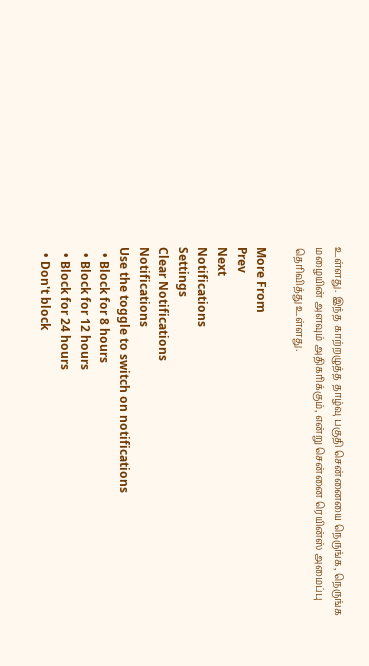உள்ளது. இந்த காற்றழுத்த தாழ்வு பகுதி சென்னையை நெருங்க, நெருங்க மழையின் அளவும் அதிகரிக்கும், என்று சென்னை ரெயின்ஸ் அமைப்பு தெரிவித்து உள்ளது.

More From
Prev
Next
Notifications
Settings
Clear Notifications
Notifications
Use the toggle to switch on notifications
  • Block for 8 hours
  • Block for 12 hours
  • Block for 24 hours
  • Don't block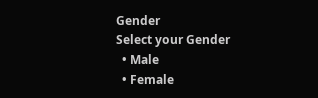Gender
Select your Gender
  • Male
  • Female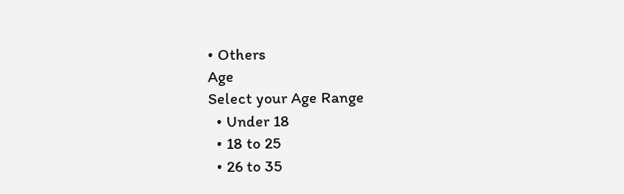• Others
Age
Select your Age Range
  • Under 18
  • 18 to 25
  • 26 to 35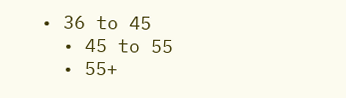• 36 to 45
  • 45 to 55
  • 55+